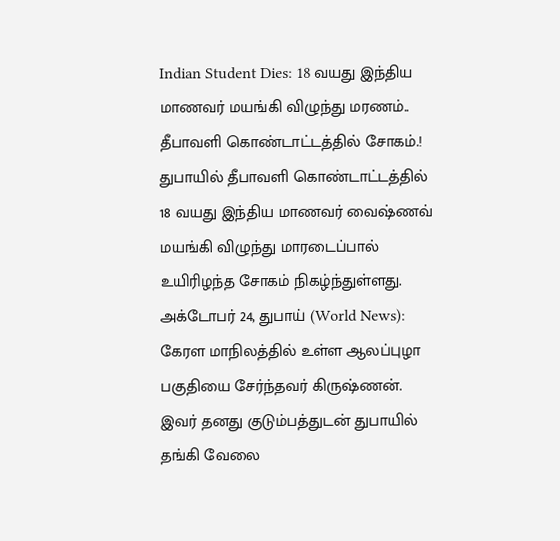Indian Student Dies: 18 வயது இந்திய மாணவர் மயங்கி விழுந்து மரணம்.. தீபாவளி கொண்டாட்டத்தில் சோகம்.!
துபாயில் தீபாவளி கொண்டாட்டத்தில் 18 வயது இந்திய மாணவர் வைஷ்ணவ் மயங்கி விழுந்து மாரடைப்பால் உயிரிழந்த சோகம் நிகழ்ந்துள்ளது.
அக்டோபர் 24, துபாய் (World News): கேரள மாநிலத்தில் உள்ள ஆலப்புழா பகுதியை சேர்ந்தவர் கிருஷ்ணன். இவர் தனது குடும்பத்துடன் துபாயில் தங்கி வேலை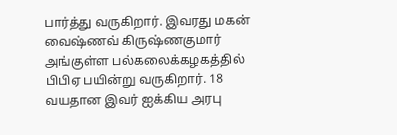பார்த்து வருகிறார். இவரது மகன் வைஷ்ணவ் கிருஷ்ணகுமார் அங்குள்ள பல்கலைக்கழகத்தில் பிபிஏ பயின்று வருகிறார். 18 வயதான இவர் ஐக்கிய அரபு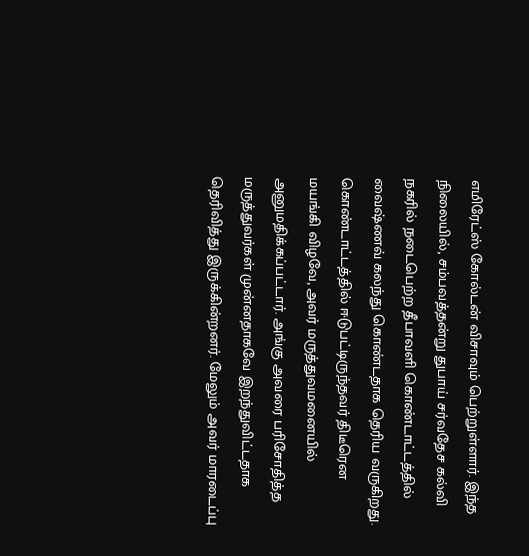எமிரேட்ஸ் கோல்டன் விசாவும் பெற்றுள்ளார். இந்த நிலையில், சம்பவத்தன்று துபாய் சர்வதேச கல்வி நகரில் நடைபெற்ற தீபாவளி கொண்டாட்டத்தில் வைஷ்ணவ் கலந்து கொண்டதாக தெரிய வருகிறது. கொண்டாட்டத்தில் ஈடுபட்டிருந்தவர் திடீரென மயங்கி விழவே, அவர் மருத்துவமனையில் அனுமதிக்கப்பட்டார். அங்கு அவரை பரிசோதித்த மருத்துவர்கள் முன்னதாகவே இறந்துவிட்டதாக தெரிவித்து இருக்கின்றனர். மேலும் அவர் மாரடைப்பு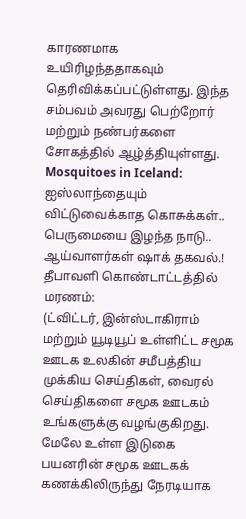காரணமாக உயிரிழந்ததாகவும் தெரிவிக்கப்பட்டுள்ளது. இந்த சம்பவம் அவரது பெற்றோர் மற்றும் நண்பர்களை சோகத்தில் ஆழ்த்தியுள்ளது. Mosquitoes in Iceland: ஐஸ்லாந்தையும் விட்டுவைக்காத கொசுக்கள்.. பெருமையை இழந்த நாடு.. ஆய்வாளர்கள் ஷாக் தகவல்.!
தீபாவளி கொண்டாட்டத்தில் மரணம்:
(ட்விட்டர், இன்ஸ்டாகிராம் மற்றும் யூடியூப் உள்ளிட்ட சமூக ஊடக உலகின் சமீபத்திய முக்கிய செய்திகள், வைரல் செய்திகளை சமூக ஊடகம் உங்களுக்கு வழங்குகிறது. மேலே உள்ள இடுகை பயனரின் சமூக ஊடகக் கணக்கிலிருந்து நேரடியாக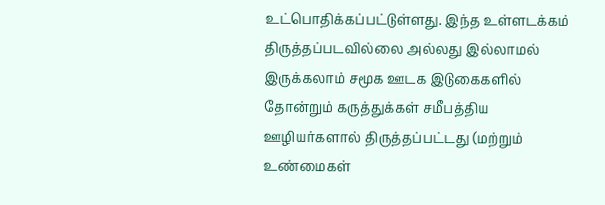உட்பொதிக்கப்பட்டுள்ளது. இந்த உள்ளடக்கம் திருத்தப்படவில்லை அல்லது இல்லாமல் இருக்கலாம் சமூக ஊடக இடுகைகளில் தோன்றும் கருத்துக்கள் சமீபத்திய ஊழியர்களால் திருத்தப்பட்டது (மற்றும் உண்மைகள்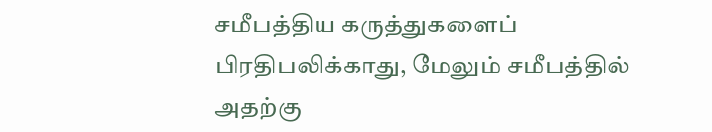சமீபத்திய கருத்துகளைப் பிரதிபலிக்காது, மேலும் சமீபத்தில் அதற்கு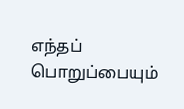எந்தப் பொறுப்பையும்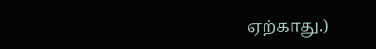ஏற்காது.)